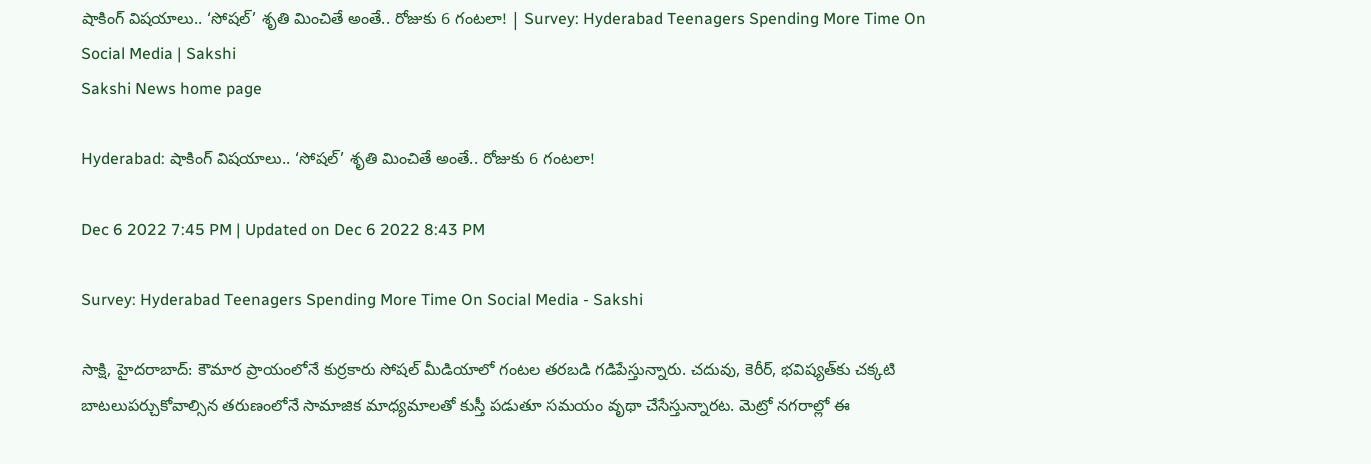షాకింగ్‌ విషయాలు.. ‘సోషల్‌’ శృతి మించితే అంతే.. రోజుకు 6 గంటలా! | Survey: Hyderabad Teenagers Spending More Time On Social Media | Sakshi
Sakshi News home page

Hyderabad: షాకింగ్‌ విషయాలు.. ‘సోషల్‌’ శృతి మించితే అంతే.. రోజుకు 6 గంటలా!

Dec 6 2022 7:45 PM | Updated on Dec 6 2022 8:43 PM

Survey: Hyderabad Teenagers Spending More Time On Social Media - Sakshi

సాక్షి, హైదరాబాద్‌: కౌమార ప్రాయంలోనే కుర్రకారు సోషల్‌ మీడియాలో గంటల తరబడి గడిపేస్తున్నారు. చదువు, కెరీర్, భవిష్యత్‌కు చక్కటి బాటలుపర్చుకోవాల్సిన తరుణంలోనే సామాజిక మాధ్యమాలతో కుస్తీ పడుతూ సమయం వృథా చేసేస్తున్నారట. మెట్రో నగరాల్లో ఈ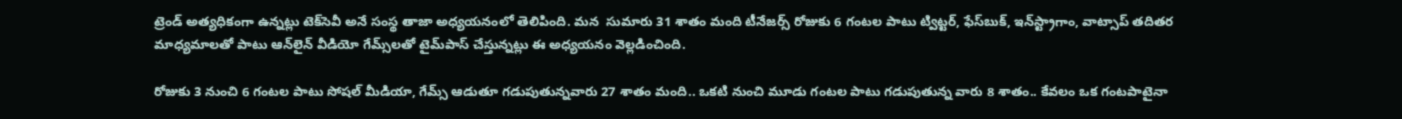ట్రెండ్‌ అత్యధికంగా ఉన్నట్లు టెక్‌సెవీ అనే సంస్థ తాజా అధ్యయనంలో తెలిపింది. మన  సుమారు 31 శాతం మంది టీనేజర్స్‌ రోజుకు 6 గంటల పాటు ట్విట్టర్, ఫేస్‌బుక్, ఇన్‌స్ట్రాగాం, వాట్సాప్‌ తదితర మాధ్యమాలతో పాటు ఆన్‌లైన్‌ వీడియో గేమ్స్‌లతో టైమ్‌పాస్‌ చేస్తున్నట్లు ఈ అధ్యయనం వెల్లడించింది.

రోజుకు 3 నుంచి 6 గంటల పాటు సోషల్‌ మీడియా, గేమ్స్‌ ఆడుతూ గడుపుతున్నవారు 27 శాతం మంది.. ఒకటి నుంచి మూడు గంటల పాటు గడుపుతున్న వారు 8 శాతం.. కేవలం ఒక గంటపాటైనా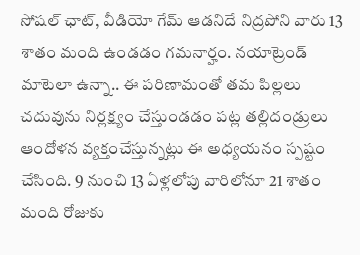సోషల్‌ ఛాట్, వీడియో గేమ్‌ ఆడనిదే నిద్రపోని వారు 13 శాతం మంది ఉండడం గమనార్హం. నయాట్రెండ్‌ మాటెలా ఉన్నా.. ఈ పరిణామంతో తమ పిల్లలు చదువును నిర్లక్ష్యం చేస్తుండడం పట్ల తల్లిదండ్రులు ఆందోళన వ్యక్తంచేస్తున్నట్లు ఈ అధ్యయనం స్పష్టం చేసింది. 9 నుంచి 13 ఏళ్లలోపు వారిలోనూ 21 శాతం మంది రోజుకు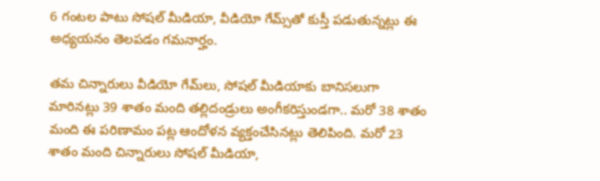6 గంటల పాటు సోషల్‌ మీడియా, వీడియో గేమ్స్‌తో కుస్తీ పడుతున్నట్లు ఈ అధ్యయనం తెలపడం గమనార్హం.

తమ చిన్నారులు వీడియో గేమ్‌లు, సోషల్‌ మీడియాకు బానిసలుగా మారినట్లు 39 శాతం మంది తల్లిదండ్రులు అంగీకరిస్తుండగా.. మరో 38 శాతం మంది ఈ పరిణామం పట్ల ఆందోళన వ్యక్తంచేసినట్లు తెలిపింది. మరో 23 శాతం మంది చిన్నారులు సోషల్‌ మీడియా,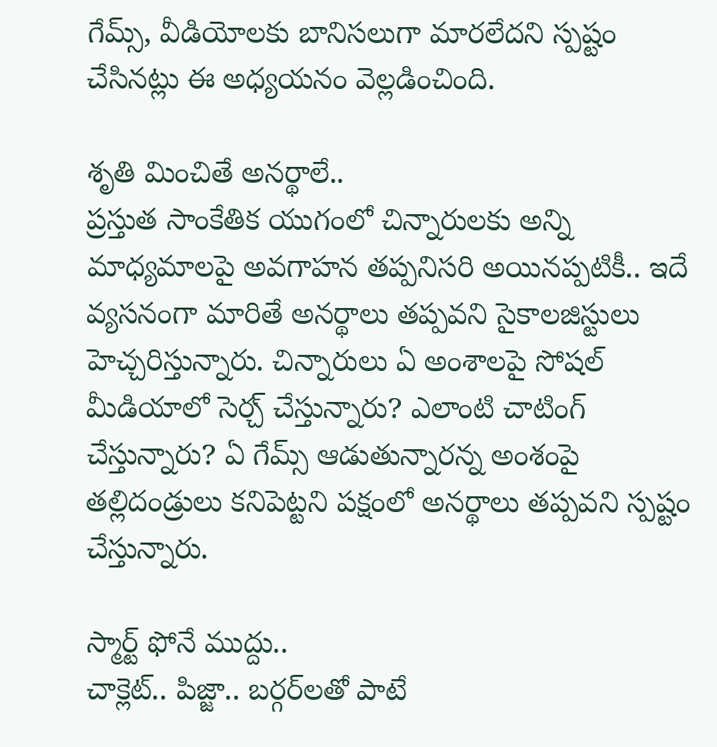గేమ్స్, వీడియోలకు బానిసలుగా మారలేదని స్పష్టం చేసినట్లు ఈ అధ్యయనం వెల్లడించింది.

శృతి మించితే అనర్థాలే..
ప్రస్తుత సాంకేతిక యుగంలో చిన్నారులకు అన్ని మాధ్యమాలపై అవగాహన తప్పనిసరి అయినప్పటికీ.. ఇదే వ్యసనంగా మారితే అనర్థాలు తప్పవని సైకాలజిస్టులు హెచ్చరిస్తున్నారు. చిన్నారులు ఏ అంశాలపై సోషల్‌ మీడియాలో సెర్చ్‌ చేస్తున్నారు? ఎలాంటి చాటింగ్‌ చేస్తున్నారు? ఏ గేమ్స్‌ ఆడుతున్నారన్న అంశంపై తల్లిదండ్రులు కనిపెట్టని పక్షంలో అనర్థాలు తప్పవని స్పష్టం చేస్తున్నారు.

స్మార్ట్‌ ఫోనే ముద్దు..
చాక్లెట్‌.. పిజ్జా.. బర్గర్‌లతో పాటే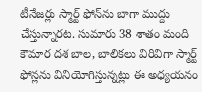టీనేజర్లు స్మార్ట్‌ ఫోన్‌ను బాగా ముద్దు చేస్తున్నారట. సుమారు 38 శాతం మంది కౌమార దశ బాల, బాలికలు విరివిగా స్మార్ట్‌ ఫోన్లను వినియోగిస్తున్నట్లు ఈ అధ్యయనం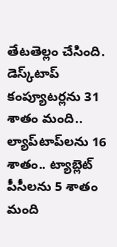తేటతెల్లం చేసింది. డెస్క్‌టాప్‌ కంప్యూటర్లను 31 శాతం మంది.. ల్యాప్‌టాప్‌లను 16 శాతం.. ట్యాబ్లెట్‌ పీసీలను 5 శాతం మంది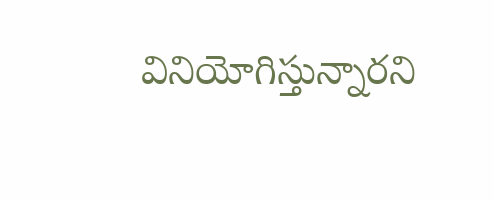వినియోగిస్తున్నారని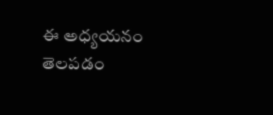ఈ అధ్యయనం తెలపడం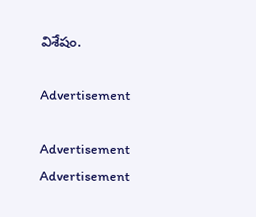విశేషం.

Advertisement

Advertisement
Advertisement